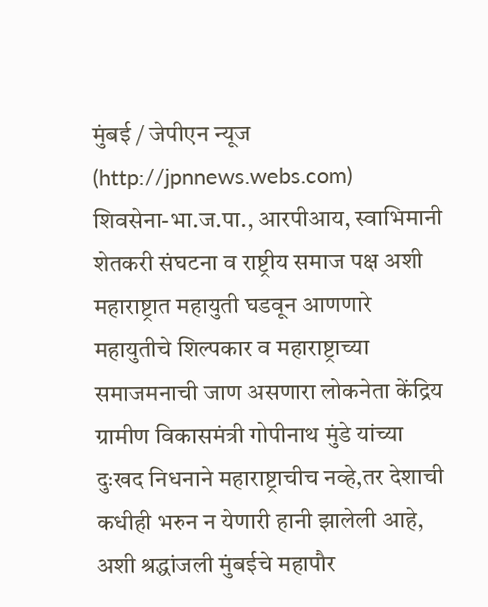मुंबई / जेपीएन न्यूज (http://jpnnews.webs.com)
शिवसेना-भा.ज.पा., आरपीआय, स्वाभिमानी शेतकरी संघटना व राष्ट्रीय समाज पक्ष अशी महाराष्ट्रात महायुती घडवून आणणारे महायुतीचे शिल्पकार व महाराष्ट्राच्या समाजमनाची जाण असणारा लोकनेता केंद्रिय ग्रामीण विकासमंत्री गोपीनाथ मुंडे यांच्या दुःखद निधनाने महाराष्ट्राचीच नव्हे,तर देशाची कधीही भरुन न येणारी हानी झालेली आहे, अशी श्रद्धांजली मुंबईचे महापौर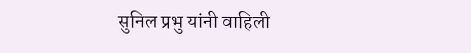सुनिल प्रभु यांनी वाहिली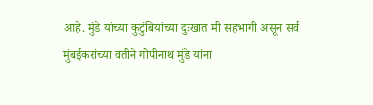आहे. मुंडे यांच्या कुटुंबियांच्या दुःखात मी सहभागी असून सर्व मुंबईकरांच्या वतीने गोपीनाथ मुंडे यांना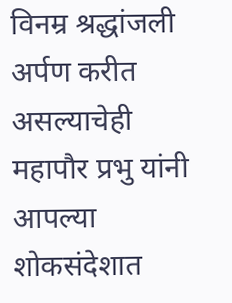विनम्र श्रद्धांजली अर्पण करीत असल्याचेही महापौर प्रभु यांनी आपल्या शोकसंदेशात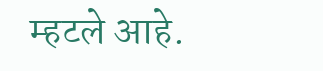म्हटले आहे.